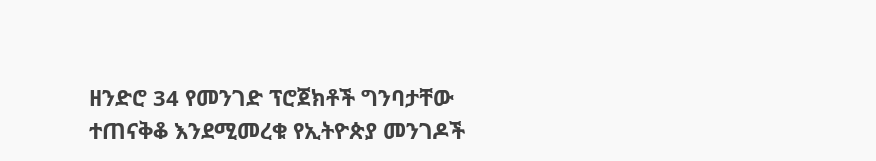ዘንድሮ 34 የመንገድ ፕሮጀክቶች ግንባታቸው ተጠናቅቆ እንደሚመረቁ የኢትዮጵያ መንገዶች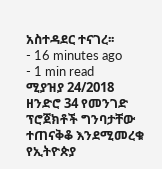አስተዳደር ተናገረ፡፡
- 16 minutes ago
- 1 min read
ሚያዝያ 24/2018
ዘንድሮ 34 የመንገድ ፕሮጀክቶች ግንባታቸው ተጠናቅቆ እንደሚመረቁ የኢትዮጵያ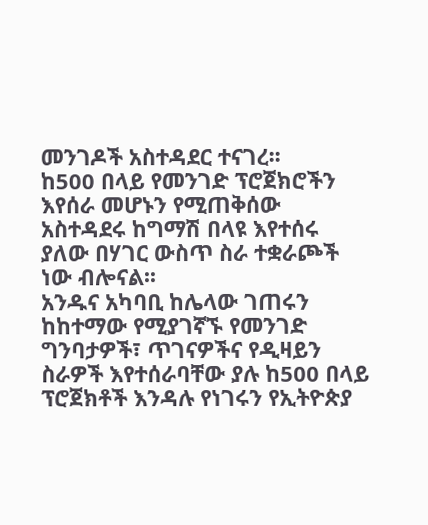መንገዶች አስተዳደር ተናገረ፡፡
ከ500 በላይ የመንገድ ፕሮጀክሮችን እየሰራ መሆኑን የሚጠቅሰው አስተዳደሩ ከግማሽ በላዩ እየተሰሩ ያለው በሃገር ውስጥ ስራ ተቋራጮች ነው ብሎናል፡፡
አንዱና አካባቢ ከሌላው ገጠሩን ከከተማው የሚያገኛኙ የመንገድ ግንባታዎች፣ ጥገናዎችና የዲዛይን ስራዎች እየተሰራባቸው ያሉ ከ500 በላይ ፕሮጀክቶች እንዳሉ የነገሩን የኢትዮጵያ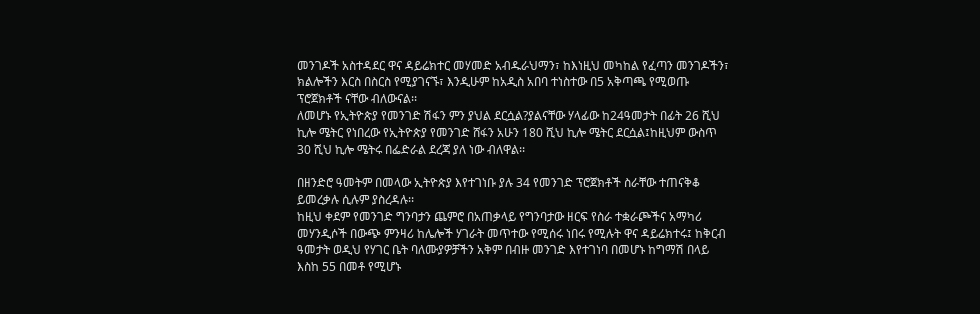መንገዶች አስተዳደር ዋና ዳይሬክተር መሃመድ አብዱራህማን፣ ከእነዚህ መካከል የፈጣን መንገዶችን፣ ክልሎችን እርስ በስርስ የሚያገናኙ፣ እንዲሁም ከአዲስ አበባ ተነስተው በ5 አቅጣጫ የሚወጡ ፕሮጀክቶች ናቸው ብለውናል፡፡
ለመሆኑ የኢትዮጵያ የመንገድ ሽፋን ምን ያህል ደርሷል?ያልናቸው ሃላፊው ከ24ዓመታት በፊት 26 ሺህ ኪሎ ሜትር የነበረው የኢትዮጵያ የመንገድ ሸፋን አሁን 180 ሺህ ኪሎ ሜትር ደርሷል፤ከዚህም ውስጥ 30 ሺህ ኪሎ ሜትሩ በፌድራል ደረጃ ያለ ነው ብለዋል፡፡

በዘንድሮ ዓመትም በመላው ኢትዮጵያ እየተገነቡ ያሉ 34 የመንገድ ፕሮጀክቶች ስራቸው ተጠናቅቆ ይመረቃሉ ሲሉም ያስረዳሉ፡፡
ከዚህ ቀደም የመንገድ ግንባታን ጨምሮ በአጠቃላይ የግንባታው ዘርፍ የስራ ተቋራጮችና አማካሪ መሃንዲሶች በውጭ ምንዛሪ ከሌሎች ሃገራት መጥተው የሚሰሩ ነበሩ የሚሉት ዋና ዳይሬክተሩ፤ ከቅርብ ዓመታት ወዲህ የሃገር ቤት ባለሙያዎቻችን አቅም በብዙ መንገድ እየተገነባ በመሆኑ ከግማሽ በላይ እስከ 55 በመቶ የሚሆኑ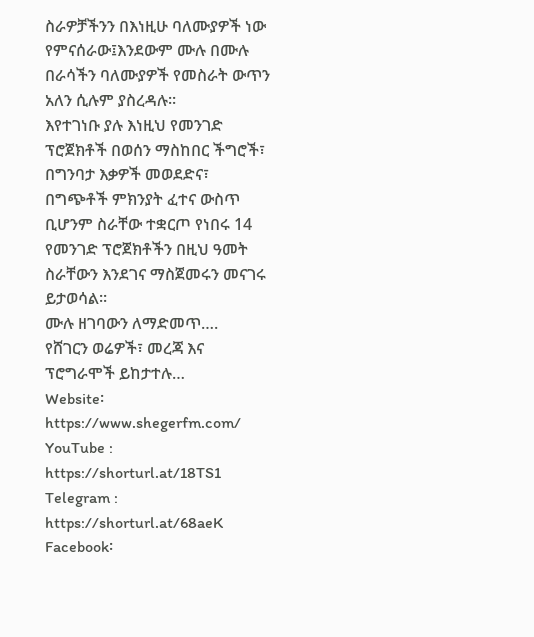ስራዎቻችንን በእነዚሁ ባለሙያዎች ነው የምናሰራው፤እንደውም ሙሉ በሙሉ በራሳችን ባለሙያዎች የመስራት ውጥን አለን ሲሉም ያስረዳሉ፡፡
እየተገነቡ ያሉ እነዚህ የመንገድ ፕሮጀክቶች በወሰን ማስከበር ችግሮች፣ በግንባታ እቃዎች መወደድና፣ በግጭቶች ምክንያት ፈተና ውስጥ ቢሆንም ስራቸው ተቋርጦ የነበሩ 14 የመንገድ ፕሮጀክቶችን በዚህ ዓመት ስራቸውን እንደገና ማስጀመሩን መናገሩ ይታወሳል፡፡
ሙሉ ዘገባውን ለማድመጥ….
የሸገርን ወሬዎች፣ መረጃ እና ፕሮግራሞች ይከታተሉ…
Website፡ https://www.shegerfm.com/
YouTube : https://shorturl.at/18TS1
Telegram : https://shorturl.at/68aeK
Facebook፡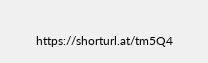https://shorturl.at/tm5Q4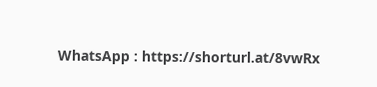WhatsApp : https://shorturl.at/8vwRx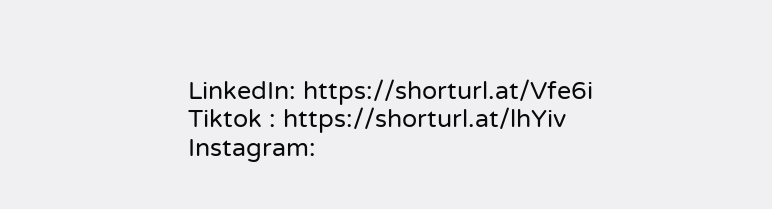LinkedIn: https://shorturl.at/Vfe6i
Tiktok : https://shorturl.at/lhYiv
Instagram: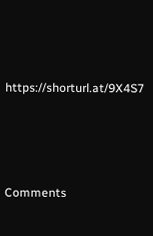https://shorturl.at/9X4S7





Comments